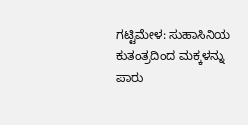ಗಟ್ಟಿಮೇಳ: ಸುಹಾಸಿನಿಯ ಕುತಂತ್ರದಿಂದ ಮಕ್ಕಳನ್ನು ಪಾರು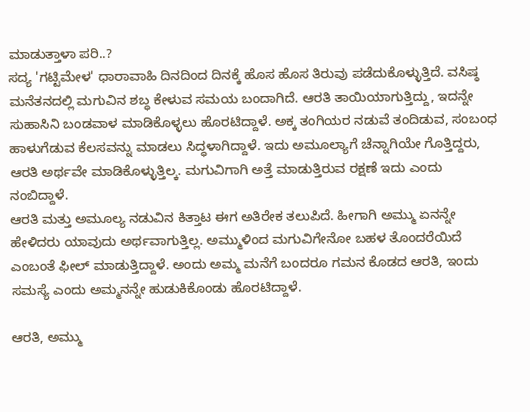ಮಾಡುತ್ತಾಳಾ ಪರಿ..?
ಸದ್ಯ 'ಗಟ್ಟಿಮೇಳ' ಧಾರಾವಾಹಿ ದಿನದಿಂದ ದಿನಕ್ಕೆ ಹೊಸ ಹೊಸ ತಿರುವು ಪಡೆದುಕೊಳ್ಳುತ್ತಿದೆ. ವಸಿಷ್ಠ ಮನೆತನದಲ್ಲಿ ಮಗುವಿನ ಶಬ್ಧ ಕೇಳುವ ಸಮಯ ಬಂದಾಗಿದೆ. ಆರತಿ ತಾಯಿಯಾಗುತ್ತಿದ್ದು, ಇದನ್ನೇ ಸುಹಾಸಿನಿ ಬಂಡವಾಳ ಮಾಡಿಕೊಳ್ಳಲು ಹೊರಟಿದ್ದಾಳೆ. ಅಕ್ಕ ತಂಗಿಯರ ನಡುವೆ ತಂದಿಡುವ, ಸಂಬಂಧ ಹಾಳುಗೆಡುವ ಕೆಲಸವನ್ನು ಮಾಡಲು ಸಿದ್ಧಳಾಗಿದ್ದಾಳೆ. ಇದು ಅಮೂಲ್ಯಾಗೆ ಚೆನ್ನಾಗಿಯೇ ಗೊತ್ತಿದ್ದರು, ಆರತಿ ಅರ್ಥವೇ ಮಾಡಿಕೊಳ್ಳುತ್ತಿಲ್ಕ. ಮಗುವಿಗಾಗಿ ಅತ್ತೆ ಮಾಡುತ್ತಿರುವ ರಕ್ಷಣೆ ಇದು ಎಂದು ನಂಬಿದ್ದಾಳೆ.
ಆರತಿ ಮತ್ತು ಅಮೂಲ್ಯ ನಡುವಿನ ಕಿತ್ತಾಟ ಈಗ ಅತಿರೇಕ ತಲುಪಿದೆ. ಹೀಗಾಗಿ ಅಮ್ಮು ಏನನ್ನೇ ಹೇಳಿದರು ಯಾವುದು ಅರ್ಥವಾಗುತ್ತಿಲ್ಲ. ಅಮ್ಮುಳಿಂದ ಮಗುವಿಗೇನೋ ಬಹಳ ತೊಂದರೆಯಿದೆ ಎಂಬಂತೆ ಫೀಲ್ ಮಾಡುತ್ತಿದ್ದಾಳೆ. ಅಂದು ಅಮ್ಮ ಮನೆಗೆ ಬಂದರೂ ಗಮನ ಕೊಡದ ಆರತಿ, ಇಂದು ಸಮಸ್ಯೆ ಎಂದು ಅಮ್ಮನನ್ನೇ ಹುಡುಕಿಕೊಂಡು ಹೊರಟಿದ್ದಾಳೆ.

ಆರತಿ, ಅಮ್ಮು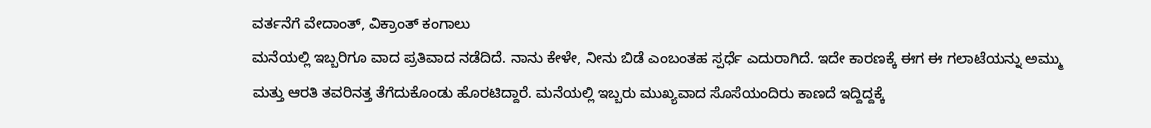ವರ್ತನೆಗೆ ವೇದಾಂತ್, ವಿಕ್ರಾಂತ್ ಕಂಗಾಲು
ಮನೆಯಲ್ಲಿ ಇಬ್ಬರಿಗೂ ವಾದ ಪ್ರತಿವಾದ ನಡೆದಿದೆ. ನಾನು ಕೇಳೇ, ನೀನು ಬಿಡೆ ಎಂಬಂತಹ ಸ್ಪರ್ಧೆ ಎದುರಾಗಿದೆ. ಇದೇ ಕಾರಣಕ್ಕೆ ಈಗ ಈ ಗಲಾಟೆಯನ್ನು ಅಮ್ಮು ಮತ್ತು ಆರತಿ ತವರಿನತ್ತ ತೆಗೆದುಕೊಂಡು ಹೊರಟಿದ್ದಾರೆ. ಮನೆಯಲ್ಲಿ ಇಬ್ಬರು ಮುಖ್ಯವಾದ ಸೊಸೆಯಂದಿರು ಕಾಣದೆ ಇದ್ದಿದ್ದಕ್ಕೆ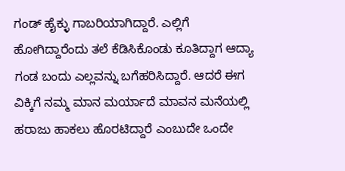ಗಂಡ್ ಹೈಕ್ಳು ಗಾಬರಿಯಾಗಿದ್ದಾರೆ. ಎಲ್ಲಿಗೆ ಹೋಗಿದ್ದಾರೆಂದು ತಲೆ ಕೆಡಿಸಿಕೊಂಡು ಕೂತಿದ್ದಾಗ ಆದ್ಯಾ ಗಂಡ ಬಂದು ಎಲ್ಲವನ್ನು ಬಗೆಹರಿಸಿದ್ದಾರೆ. ಆದರೆ ಈಗ ವಿಕ್ಕಿಗೆ ನಮ್ಮ ಮಾನ ಮರ್ಯಾದೆ ಮಾವನ ಮನೆಯಲ್ಲಿ ಹರಾಜು ಹಾಕಲು ಹೊರಟಿದ್ದಾರೆ ಎಂಬುದೇ ಒಂದೇ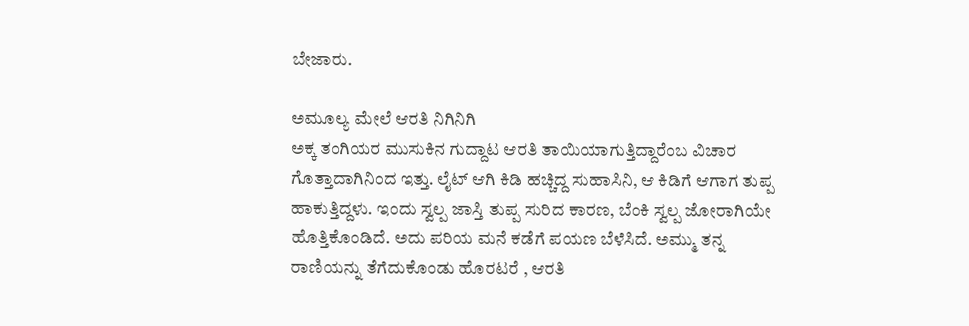ಬೇಜಾರು.

ಅಮೂಲ್ಯ ಮೇಲೆ ಆರತಿ ನಿಗಿನಿಗಿ
ಅಕ್ಕ ತಂಗಿಯರ ಮುಸುಕಿನ ಗುದ್ದಾಟ ಆರತಿ ತಾಯಿಯಾಗುತ್ತಿದ್ದಾರೆಂಬ ವಿಚಾರ ಗೊತ್ತಾದಾಗಿನಿಂದ ಇತ್ತು. ಲೈಟ್ ಆಗಿ ಕಿಡಿ ಹಚ್ಚಿದ್ದ ಸುಹಾಸಿನಿ, ಆ ಕಿಡಿಗೆ ಆಗಾಗ ತುಪ್ಪ ಹಾಕುತ್ತಿದ್ದಳು. ಇಂದು ಸ್ವಲ್ಪ ಜಾಸ್ತಿ ತುಪ್ಪ ಸುರಿದ ಕಾರಣ, ಬೆಂಕಿ ಸ್ವಲ್ಪ ಜೋರಾಗಿಯೇ ಹೊತ್ತಿಕೊಂಡಿದೆ. ಅದು ಪರಿಯ ಮನೆ ಕಡೆಗೆ ಪಯಣ ಬೆಳೆಸಿದೆ. ಅಮ್ಮು ತನ್ನ ರಾಣಿಯನ್ನು ತೆಗೆದುಕೊಂಡು ಹೊರಟರೆ , ಆರತಿ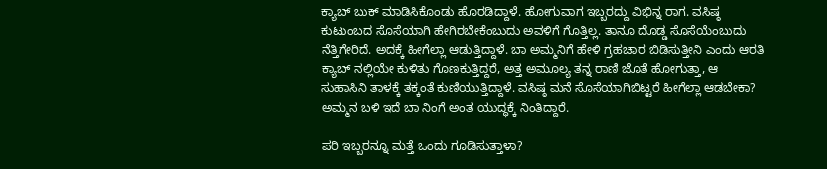ಕ್ಯಾಬ್ ಬುಕ್ ಮಾಡಿಸಿಕೊಂಡು ಹೊರಡಿದ್ದಾಳೆ. ಹೋಗುವಾಗ ಇಬ್ಬರದ್ದು ವಿಭಿನ್ನ ರಾಗ. ವಸಿಷ್ಠ ಕುಟುಂಬದ ಸೊಸೆಯಾಗಿ ಹೇಗಿರಬೇಕೆಂಬುದು ಅವಳಿಗೆ ಗೊತ್ತಿಲ್ಲ. ತಾನೂ ದೊಡ್ಡ ಸೊಸೆಯೆಂಬುದು ನೆತ್ತಿಗೇರಿದೆ. ಅದಕ್ಕೆ ಹೀಗೆಲ್ಲಾ ಆಡುತ್ತಿದ್ದಾಳೆ. ಬಾ ಅಮ್ಮನಿಗೆ ಹೇಳಿ ಗ್ರಹಚಾರ ಬಿಡಿಸುತ್ತೀನಿ ಎಂದು ಆರತಿ ಕ್ಯಾಬ್ ನಲ್ಲಿಯೇ ಕುಳಿತು ಗೊಣಕುತ್ತಿದ್ದರೆ, ಅತ್ತ ಅಮೂಲ್ಯ ತನ್ನ ರಾಣಿ ಜೊತೆ ಹೋಗುತ್ತಾ, ಆ ಸುಹಾಸಿನಿ ತಾಳಕ್ಕೆ ತಕ್ಕಂತೆ ಕುಣಿಯುತ್ತಿದ್ದಾಳೆ. ವಸಿಷ್ಠ ಮನೆ ಸೊಸೆಯಾಗಿಬಿಟ್ಟರೆ ಹೀಗೆಲ್ಲಾ ಆಡಬೇಕಾ? ಅಮ್ಮನ ಬಳಿ ಇದೆ ಬಾ ನಿಂಗೆ ಅಂತ ಯುದ್ಧಕ್ಕೆ ನಿಂತಿದ್ದಾರೆ.

ಪರಿ ಇಬ್ಬರನ್ನೂ ಮತ್ತೆ ಒಂದು ಗೂಡಿಸುತ್ತಾಳಾ?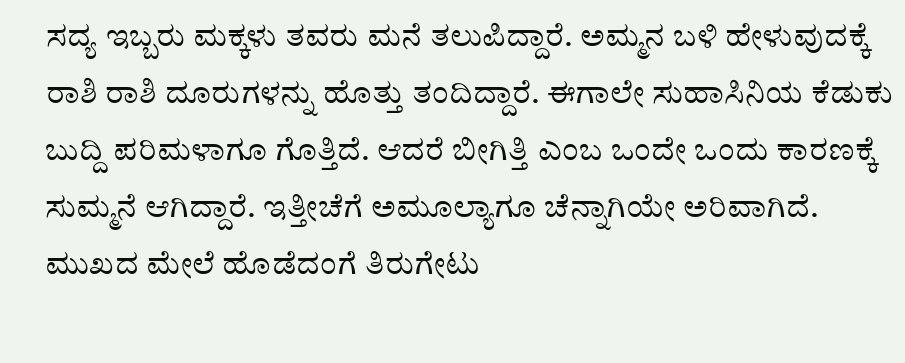ಸದ್ಯ ಇಬ್ಬರು ಮಕ್ಕಳು ತವರು ಮನೆ ತಲುಪಿದ್ದಾರೆ. ಅಮ್ಮನ ಬಳಿ ಹೇಳುವುದಕ್ಕೆ ರಾಶಿ ರಾಶಿ ದೂರುಗಳನ್ನು ಹೊತ್ತು ತಂದಿದ್ದಾರೆ. ಈಗಾಲೇ ಸುಹಾಸಿನಿಯ ಕೆಡುಕು ಬುದ್ದಿ ಪರಿಮಳಾಗೂ ಗೊತ್ತಿದೆ. ಆದರೆ ಬೀಗಿತ್ತಿ ಎಂಬ ಒಂದೇ ಒಂದು ಕಾರಣಕ್ಕೆ ಸುಮ್ಮನೆ ಆಗಿದ್ದಾರೆ. ಇತ್ತೀಚೆಗೆ ಅಮೂಲ್ಯಾಗೂ ಚೆನ್ನಾಗಿಯೇ ಅರಿವಾಗಿದೆ. ಮುಖದ ಮೇಲೆ ಹೊಡೆದಂಗೆ ತಿರುಗೇಟು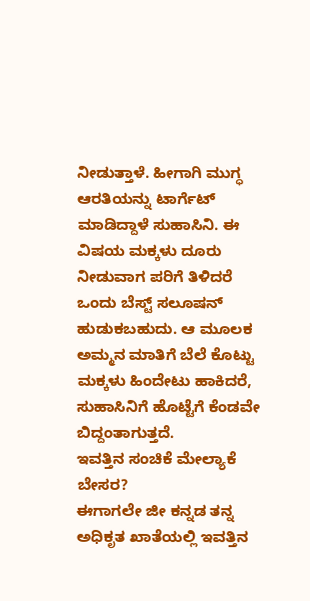ನೀಡುತ್ತಾಳೆ. ಹೀಗಾಗಿ ಮುಗ್ಧ ಆರತಿಯನ್ನು ಟಾರ್ಗೆಟ್ ಮಾಡಿದ್ದಾಳೆ ಸುಹಾಸಿನಿ. ಈ ವಿಷಯ ಮಕ್ಕಳು ದೂರು ನೀಡುವಾಗ ಪರಿಗೆ ತಿಳಿದರೆ ಒಂದು ಬೆಸ್ಟ್ ಸಲೂಷನ್ ಹುಡುಕಬಹುದು. ಆ ಮೂಲಕ ಅಮ್ಮನ ಮಾತಿಗೆ ಬೆಲೆ ಕೊಟ್ಟು ಮಕ್ಕಳು ಹಿಂದೇಟು ಹಾಕಿದರೆ, ಸುಹಾಸಿನಿಗೆ ಹೊಟ್ಟೆಗೆ ಕೆಂಡವೇ ಬಿದ್ದಂತಾಗುತ್ತದೆ.
ಇವತ್ತಿನ ಸಂಚಿಕೆ ಮೇಲ್ಯಾಕೆ ಬೇಸರ?
ಈಗಾಗಲೇ ಜೀ ಕನ್ನಡ ತನ್ನ ಅಧಿಕೃತ ಖಾತೆಯಲ್ಲಿ ಇವತ್ತಿನ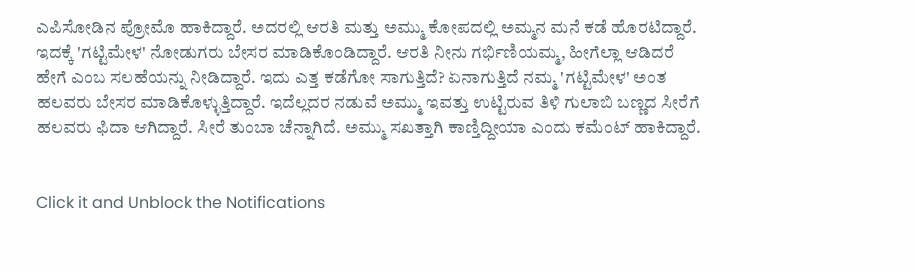ಎಪಿಸೋಡಿನ ಪ್ರೋಮೊ ಹಾಕಿದ್ದಾರೆ. ಅದರಲ್ಲಿ ಆರತಿ ಮತ್ತು ಅಮ್ಮು ಕೋಪದಲ್ಲಿ ಅಮ್ಮನ ಮನೆ ಕಡೆ ಹೊರಟಿದ್ದಾರೆ. ಇದಕ್ಕೆ 'ಗಟ್ಟಿಮೇಳ' ನೋಡುಗರು ಬೇಸರ ಮಾಡಿಕೊಂಡಿದ್ದಾರೆ. ಆರತಿ ನೀನು ಗರ್ಭಿಣಿಯಮ್ಮ, ಹೀಗೆಲ್ಲಾ ಆಡಿದರೆ ಹೇಗೆ ಎಂಬ ಸಲಹೆಯನ್ನು ನೀಡಿದ್ದಾರೆ. ಇದು ಎತ್ತ ಕಡೆಗೋ ಸಾಗುತ್ತಿದೆ? ಏನಾಗುತ್ತಿದೆ ನಮ್ಮ 'ಗಟ್ಟಿಮೇಳ' ಅಂತ ಹಲವರು ಬೇಸರ ಮಾಡಿಕೊಳ್ಳುತ್ತಿದ್ದಾರೆ. ಇದೆಲ್ಲದರ ನಡುವೆ ಅಮ್ಮು ಇವತ್ತು ಉಟ್ಟಿರುವ ತಿಳಿ ಗುಲಾಬಿ ಬಣ್ಣದ ಸೀರೆಗೆ ಹಲವರು ಫಿದಾ ಆಗಿದ್ದಾರೆ. ಸೀರೆ ತುಂಬಾ ಚೆನ್ನಾಗಿದೆ. ಅಮ್ಮು ಸಖತ್ತಾಗಿ ಕಾಣ್ತಿದ್ದೀಯಾ ಎಂದು ಕಮೆಂಟ್ ಹಾಕಿದ್ದಾರೆ.


Click it and Unblock the Notifications